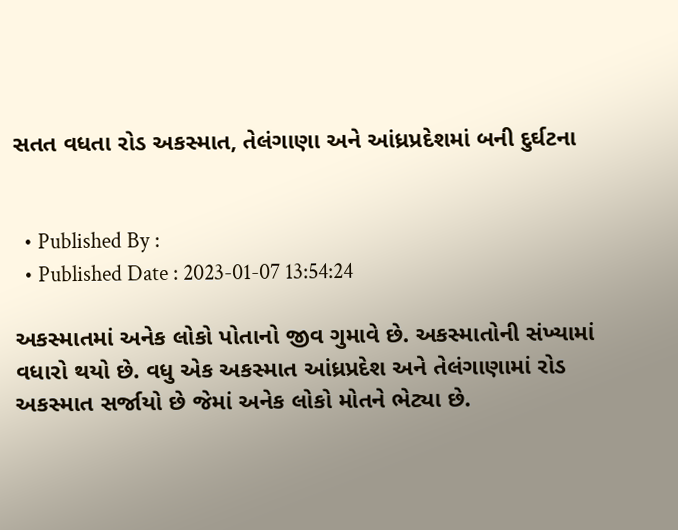સતત વધતા રોડ અકસ્માત, તેલંગાણા અને આંધ્રપ્રદેશમાં બની દુર્ઘટના


  • Published By :
  • Published Date : 2023-01-07 13:54:24

અકસ્માતમાં અનેક લોકો પોતાનો જીવ ગુમાવે છે. અકસ્માતોની સંખ્યામાં વધારો થયો છે. વધુ એક અકસ્માત આંધ્રપ્રદેશ અને તેલંગાણામાં રોડ અકસ્માત સર્જાયો છે જેમાં અનેક લોકો મોતને ભેટ્યા છે.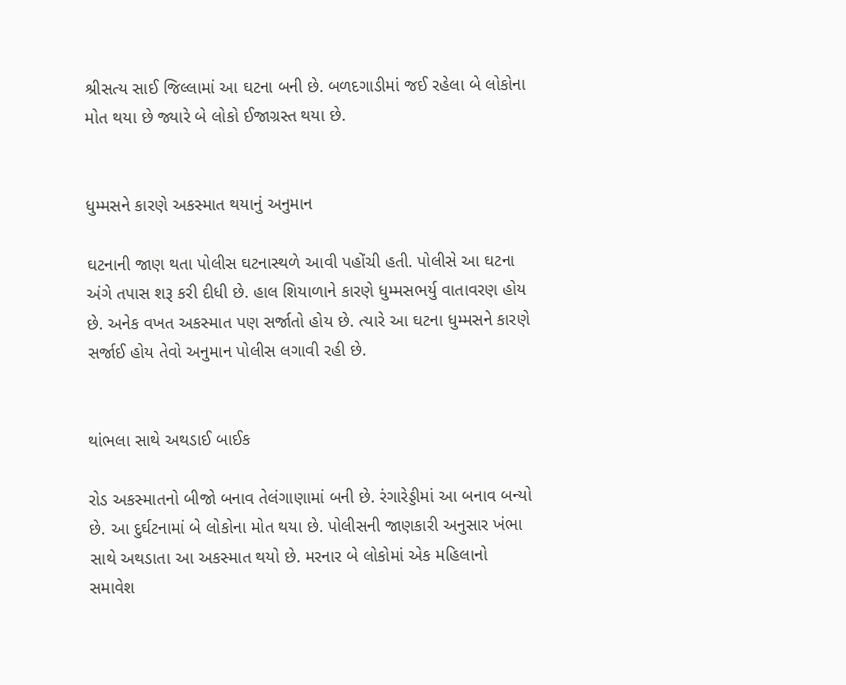શ્રીસત્ય સાઈ જિલ્લામાં આ ઘટના બની છે. બળદગાડીમાં જઈ રહેલા બે લોકોના મોત થયા છે જ્યારે બે લોકો ઈજાગ્રસ્ત થયા છે.


ધુમ્મસને કારણે અકસ્માત થયાનું અનુમાન

ઘટનાની જાણ થતા પોલીસ ઘટનાસ્થળે આવી પહોંચી હતી. પોલીસે આ ઘટના અંગે તપાસ શરૂ કરી દીધી છે. હાલ શિયાળાને કારણે ધુમ્મસભર્યુ વાતાવરણ હોય છે. અનેક વખત અકસ્માત પણ સર્જાતો હોય છે. ત્યારે આ ઘટના ધુમ્મસને કારણે સર્જાઈ હોય તેવો અનુમાન પોલીસ લગાવી રહી છે.


થાંભલા સાથે અથડાઈ બાઈક

રોડ અકસ્માતનો બીજો બનાવ તેલંગાણામાં બની છે. રંગારેડ્ડીમાં આ બનાવ બન્યો છે. આ દુર્ઘટનામાં બે લોકોના મોત થયા છે. પોલીસની જાણકારી અનુસાર ખંભા સાથે અથડાતા આ અકસ્માત થયો છે. મરનાર બે લોકોમાં એક મહિલાનો સમાવેશ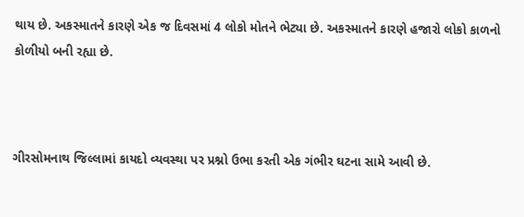થાય છે. અકસ્માતને કારણે એક જ દિવસમાં 4 લોકો મોતને ભેટ્યા છે. અકસ્માતને કારણે હજારો લોકો કાળનો કોળીયો બની રહ્યા છે.



ગીરસોમનાથ જિલ્લામાં કાયદો વ્યવસ્થા પર પ્રશ્નો ઉભા કરતી એક ગંભીર ઘટના સામે આવી છે.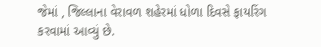જેમાં , જિલ્લાના વેરાવળ શહેરમાં ધોળા દિવસે ફાયરિંગ કરવામાં આવ્યું છે.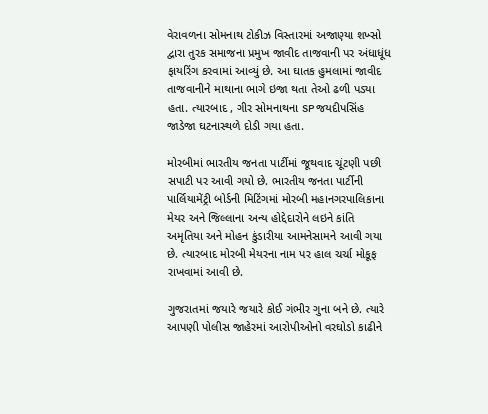વેરાવળના સોમનાથ ટોકીઝ વિસ્તારમાં અજાણ્યા શખ્સો દ્વારા તુરક સમાજના પ્રમુખ જાવીદ તાજવાની પર અંધાધૂંધ ફાયરિંગ કરવામાં આવ્યું છે. આ ઘાતક હુમલામાં જાવીદ તાજવાનીને માથાના ભાગે ઇજા થતા તેઓ ઢળી પડ્યા હતા. ત્યારબાદ , ગીર સોમનાથના SP જયદીપસિંહ જાડેજા ઘટનાસ્થળે દોડી ગયા હતા.

મોરબીમાં ભારતીય જનતા પાર્ટીમાં જૂથવાદ ચૂંટણી પછી સપાટી પર આવી ગયો છે. ભારતીય જનતા પાર્ટીની પાર્લિયામેંટ્રી બોર્ડની મિટિંગમાં મોરબી મહાનગરપાલિકાના મેયર અને જિલ્લાના અન્ય હોદ્દેદારોને લઇને કાંતિ અમૃતિયા અને મોહન કુંડારીયા આમનેસામને આવી ગયા છે. ત્યારબાદ મોરબી મેયરના નામ પર હાલ ચર્ચા મોકૂફ રાખવામાં આવી છે.

ગુજરાતમાં જયારે જયારે કોઈ ગંભીર ગુના બને છે. ત્યારે આપણી પોલીસ જાહેરમાં આરોપીઓનો વરઘોડો કાઢીને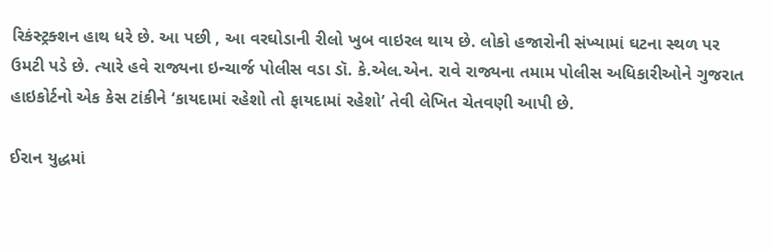રિકંસ્ટ્રક્શન હાથ ધરે છે. આ પછી , આ વરઘોડાની રીલો ખુબ વાઇરલ થાય છે. લોકો હજારોની સંખ્યામાં ઘટના સ્થળ પર ઉમટી પડે છે. ત્યારે હવે રાજ્યના ઇન્ચાર્જ પોલીસ વડા ડૉ. કે.એલ.એન. રાવે રાજ્યના તમામ પોલીસ અધિકારીઓને ગુજરાત હાઇકોર્ટનો એક કેસ ટાંકીને ‘કાયદામાં રહેશો તો ફાયદામાં રહેશો’ તેવી લેખિત ચેતવણી આપી છે.

ઈરાન યુદ્ધમાં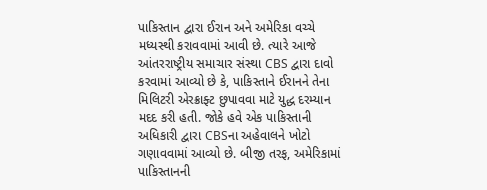પાકિસ્તાન દ્વારા ઈરાન અને અમેરિકા વચ્ચે મધ્યસ્થી કરાવવામાં આવી છે. ત્યારે આજે આંતરરાષ્ટ્રીય સમાચાર સંસ્થા CBS દ્વારા દાવો કરવામાં આવ્યો છે કે, પાકિસ્તાને ઈરાનને તેના મિલિટરી એરક્રાફ્ટ છુપાવવા માટે યુદ્ધ દરમ્યાન મદદ કરી હતી. જોકે હવે એક પાકિસ્તાની અધિકારી દ્વારા CBSના અહેવાલને ખોટો ગણાવવામાં આવ્યો છે. બીજી તરફ, અમેરિકામાં પાકિસ્તાનની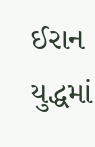ઈરાન યુદ્ધમાં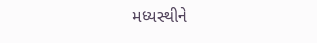મધ્યસ્થીને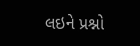લઇને પ્રશ્નો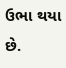ઉભા થયા છે.